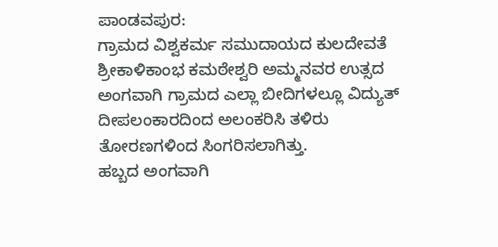ಪಾಂಡವಪುರ:
ಗ್ರಾಮದ ವಿಶ್ವಕರ್ಮ ಸಮುದಾಯದ ಕುಲದೇವತೆ ಶ್ರೀಕಾಳಿಕಾಂಭ ಕಮಠೇಶ್ವರಿ ಅಮ್ಮನವರ ಉತ್ಸದ ಅಂಗವಾಗಿ ಗ್ರಾಮದ ಎಲ್ಲಾ ಬೀದಿಗಳಲ್ಲೂ ವಿದ್ಯುತ್ ದೀಪಲಂಕಾರದಿಂದ ಅಲಂಕರಿಸಿ ತಳಿರು ತೋರಣಗಳಿಂದ ಸಿಂಗರಿಸಲಾಗಿತ್ತು.
ಹಬ್ಬದ ಅಂಗವಾಗಿ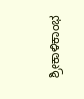ಶ್ರೀಕಾಳಿಕಾಂಭ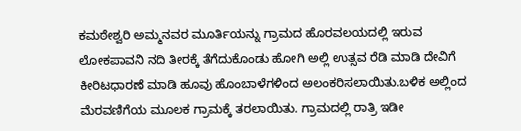ಕಮಠೇಶ್ವರಿ ಅಮ್ಮನವರ ಮೂರ್ತಿಯನ್ನು ಗ್ರಾಮದ ಹೊರವಲಯದಲ್ಲಿ ಇರುವ ಲೋಕಪಾವನಿ ನದಿ ತೀರಕ್ಕೆ ತೆಗೆದುಕೊಂಡು ಹೋಗಿ ಅಲ್ಲಿ ಉತ್ಸವ ರೆಡಿ ಮಾಡಿ ದೇವಿಗೆ ಕೀರಿಟಧಾರಣೆ ಮಾಡಿ ಹೂವು ಹೊಂಬಾಳೆಗಳಿಂದ ಅಲಂಕರಿಸಲಾಯಿತು.ಬಳಿಕ ಅಲ್ಲಿಂದ ಮೆರವಣಿಗೆಯ ಮೂಲಕ ಗ್ರಾಮಕ್ಕೆ ತರಲಾಯಿತು. ಗ್ರಾಮದಲ್ಲಿ ರಾತ್ರಿ ಇಡೀ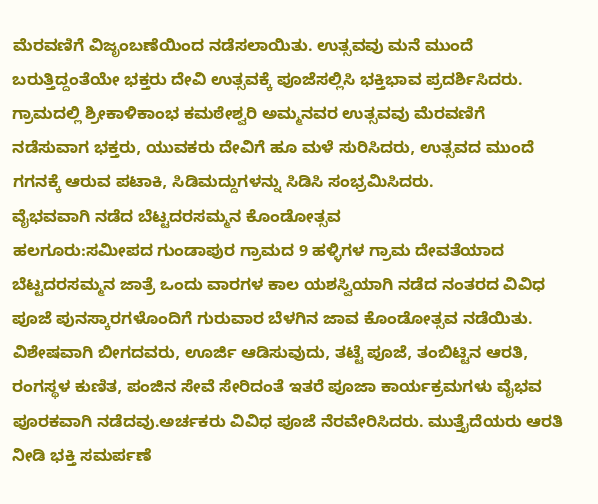ಮೆರವಣಿಗೆ ವಿಜೃಂಬಣೆಯಿಂದ ನಡೆಸಲಾಯಿತು. ಉತ್ಸವವು ಮನೆ ಮುಂದೆ ಬರುತ್ತಿದ್ದಂತೆಯೇ ಭಕ್ತರು ದೇವಿ ಉತ್ಸವಕ್ಕೆ ಪೂಜೆಸಲ್ಲಿಸಿ ಭಕ್ತಿಭಾವ ಪ್ರದರ್ಶಿಸಿದರು. ಗ್ರಾಮದಲ್ಲಿ ಶ್ರೀಕಾಳಿಕಾಂಭ ಕಮಠೇಶ್ವರಿ ಅಮ್ಮನವರ ಉತ್ಸವವು ಮೆರವಣಿಗೆ ನಡೆಸುವಾಗ ಭಕ್ತರು, ಯುವಕರು ದೇವಿಗೆ ಹೂ ಮಳೆ ಸುರಿಸಿದರು, ಉತ್ಸವದ ಮುಂದೆ ಗಗನಕ್ಕೆ ಆರುವ ಪಟಾಕಿ, ಸಿಡಿಮದ್ದುಗಳನ್ನು ಸಿಡಿಸಿ ಸಂಭ್ರಮಿಸಿದರು.
ವೈಭವವಾಗಿ ನಡೆದ ಬೆಟ್ಟದರಸಮ್ಮನ ಕೊಂಡೋತ್ಸವ
ಹಲಗೂರು:ಸಮೀಪದ ಗುಂಡಾಪುರ ಗ್ರಾಮದ 9 ಹಳ್ಳಿಗಳ ಗ್ರಾಮ ದೇವತೆಯಾದ ಬೆಟ್ಟದರಸಮ್ಮನ ಜಾತ್ರೆ ಒಂದು ವಾರಗಳ ಕಾಲ ಯಶಸ್ವಿಯಾಗಿ ನಡೆದ ನಂತರದ ವಿವಿಧ ಪೂಜೆ ಪುನಸ್ಕಾರಗಳೊಂದಿಗೆ ಗುರುವಾರ ಬೆಳಗಿನ ಜಾವ ಕೊಂಡೋತ್ಸವ ನಡೆಯಿತು.
ವಿಶೇಷವಾಗಿ ಬೀಗದವರು, ಊರ್ಜಿ ಆಡಿಸುವುದು, ತಟ್ಟೆ ಪೂಜೆ, ತಂಬಿಟ್ಟಿನ ಆರತಿ, ರಂಗಸ್ಥಳ ಕುಣಿತ, ಪಂಜಿನ ಸೇವೆ ಸೇರಿದಂತೆ ಇತರೆ ಪೂಜಾ ಕಾರ್ಯಕ್ರಮಗಳು ವೈಭವ ಪೂರಕವಾಗಿ ನಡೆದವು.ಅರ್ಚಕರು ವಿವಿಧ ಪೂಜೆ ನೆರವೇರಿಸಿದರು. ಮುತ್ತೈದೆಯರು ಆರತಿ ನೀಡಿ ಭಕ್ತಿ ಸಮರ್ಪಣೆ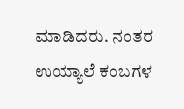ಮಾಡಿದರು. ನಂತರ ಉಯ್ಯಾಲೆ ಕಂಬಗಳ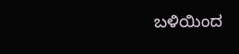ಬಳಿಯಿಂದ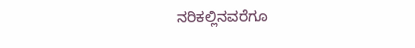ನರಿಕಲ್ಲಿನವರೆಗೂ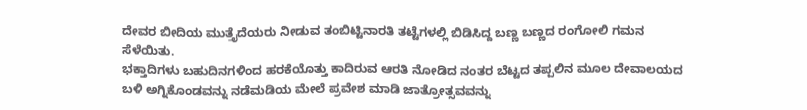ದೇವರ ಬೀದಿಯ ಮುತ್ತೈದೆಯರು ನೀಡುವ ತಂಬಿಟ್ಟಿನಾರತಿ ತಟ್ಟೆಗಳಲ್ಲಿ ಬಿಡಿಸಿದ್ದ ಬಣ್ಣ ಬಣ್ಣದ ರಂಗೋಲಿ ಗಮನ ಸೆಳೆಯಿತು.
ಭಕ್ತಾದಿಗಳು ಬಹುದಿನಗಳಿಂದ ಹರಕೆಯೊತ್ತು ಕಾದಿರುವ ಆರತಿ ನೋಡಿದ ನಂತರ ಬೆಟ್ಟದ ತಪ್ಪಲಿನ ಮೂಲ ದೇವಾಲಯದ ಬಳಿ ಅಗ್ನಿಕೊಂಡವನ್ನು ನಡೆಮಡಿಯ ಮೇಲೆ ಪ್ರವೇಶ ಮಾಡಿ ಜಾತ್ರೋತ್ಸವವನ್ನು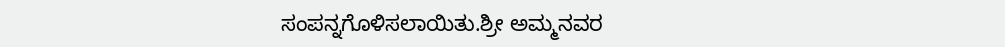ಸಂಪನ್ನಗೊಳಿಸಲಾಯಿತು.ಶ್ರೀ ಅಮ್ಮನವರ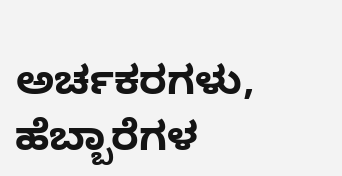ಅರ್ಚಕರಗಳು, ಹೆಬ್ಬಾರೆಗಳ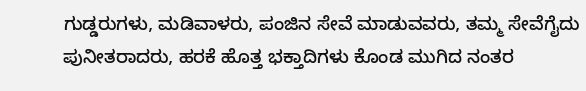ಗುಡ್ಡರುಗಳು, ಮಡಿವಾಳರು, ಪಂಜಿನ ಸೇವೆ ಮಾಡುವವರು, ತಮ್ಮ ಸೇವೆಗೈದು ಪುನೀತರಾದರು, ಹರಕೆ ಹೊತ್ತ ಭಕ್ತಾದಿಗಳು ಕೊಂಡ ಮುಗಿದ ನಂತರ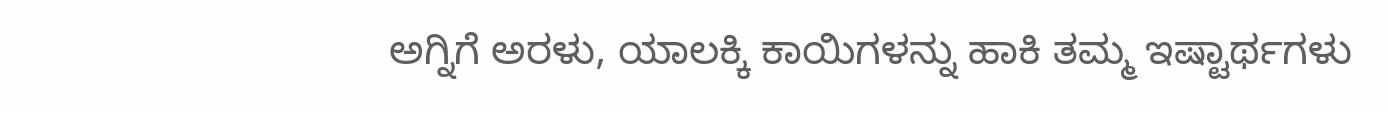ಅಗ್ನಿಗೆ ಅರಳು, ಯಾಲಕ್ಕಿ ಕಾಯಿಗಳನ್ನು ಹಾಕಿ ತಮ್ಮ ಇಷ್ಟಾರ್ಥಗಳು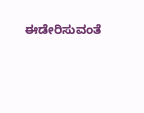ಈಡೇರಿಸುವಂತೆ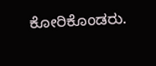ಕೋರಿಕೊಂಡರು.